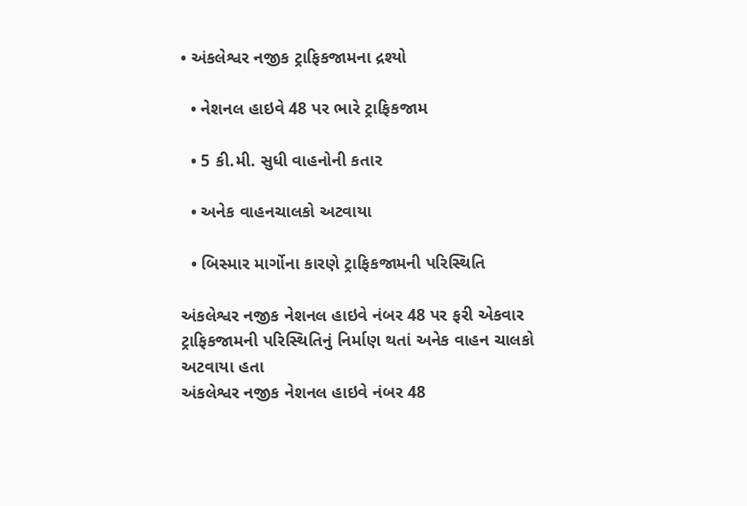• અંકલેશ્વર નજીક ટ્રાફિકજામના દ્રશ્યો

  • નેશનલ હાઇવે 48 પર ભારે ટ્રાફિકજામ

  • 5 કી.મી. સુધી વાહનોની કતાર

  • અનેક વાહનચાલકો અટવાયા

  • બિસ્માર માર્ગોના કારણે ટ્રાફિકજામની પરિસ્થિતિ

અંકલેશ્વર નજીક નેશનલ હાઇવે નંબર 48 પર ફરી એકવાર ટ્રાફિકજામની પરિસ્થિતિનું નિર્માણ થતાં અનેક વાહન ચાલકો અટવાયા હતા
અંકલેશ્વર નજીક નેશનલ હાઇવે નંબર 48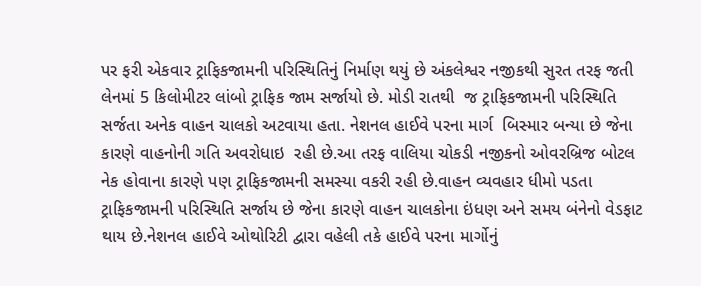પર ફરી એકવાર ટ્રાફિકજામની પરિસ્થિતિનું નિર્માણ થયું છે અંકલેશ્વર નજીકથી સુરત તરફ જતી લેનમાં 5 કિલોમીટર લાંબો ટ્રાફિક જામ સર્જાયો છે. મોડી રાતથી  જ ટ્રાફિકજામની પરિસ્થિતિ સર્જતા અનેક વાહન ચાલકો અટવાયા હતા. નેશનલ હાઈવે પરના માર્ગ  બિસ્માર બન્યા છે જેના કારણે વાહનોની ગતિ અવરોધાઇ  રહી છે.આ તરફ વાલિયા ચોકડી નજીકનો ઓવરબ્રિજ બોટલ નેક હોવાના કારણે પણ ટ્રાફિકજામની સમસ્યા વકરી રહી છે.વાહન વ્યવહાર ધીમો પડતા ટ્રાફિકજામની પરિસ્થિતિ સર્જાય છે જેના કારણે વાહન ચાલકોના ઇંધણ અને સમય બંનેનો વેડફાટ થાય છે.નેશનલ હાઈવે ઓથોરિટી દ્વારા વહેલી તકે હાઈવે પરના માર્ગોનું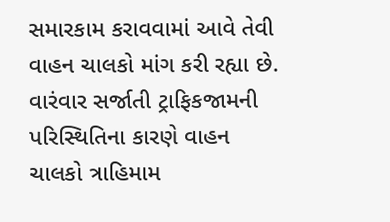સમારકામ કરાવવામાં આવે તેવી વાહન ચાલકો માંગ કરી રહ્યા છે. વારંવાર સર્જાતી ટ્રાફિકજામની પરિસ્થિતિના કારણે વાહન ચાલકો ત્રાહિમામ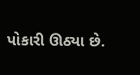પોકારી ઊઠ્યા છે.